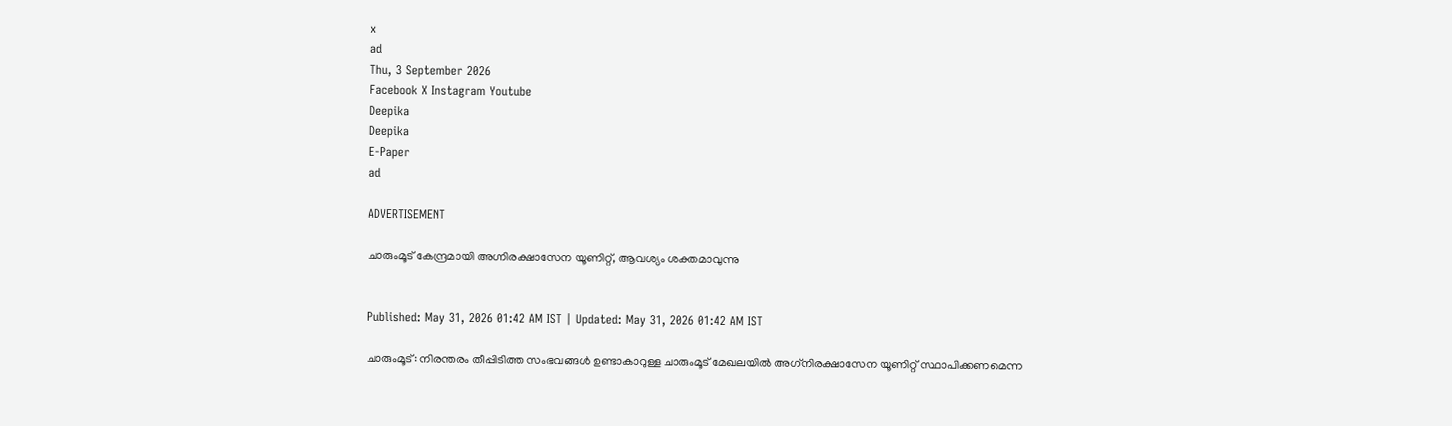x
ad
Thu, 3 September 2026
Facebook X Instagram Youtube
Deepika
Deepika
E-Paper
ad

ADVERTISEMENT

ചാരുംമൂട് കേന്ദ്രമായി അഗ്നിരക്ഷാസേന യൂണിറ്റ്, ആവശ്യം ശക്തമാവുന്നു


Published: May 31, 2026 01:42 AM IST | Updated: May 31, 2026 01:42 AM IST

ചാരുംമൂട്: നിരന്തരം തീപ്പിടിത്ത സംഭവങ്ങൾ ഉണ്ടാകാറുള്ള ചാരുംമൂട് മേഖലയിൽ അഗ്‌നിരക്ഷാസേന യൂണിറ്റ് സ്ഥാപിക്കണമെന്ന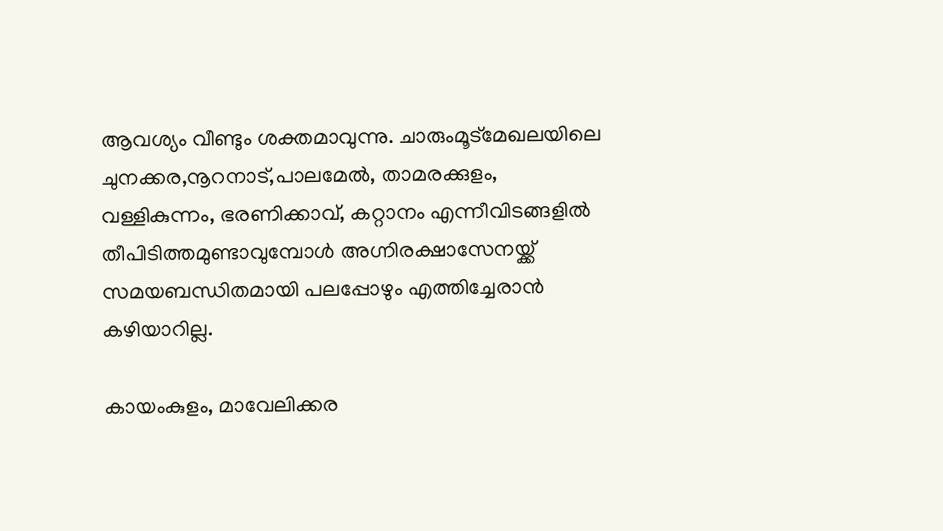ആവശ്യം വീണ്ടും ശക്തമാവുന്നു. ചാരുംമൂട്മേഖലയിലെ ചുനക്കര,നൂറനാട്,പാലമേൽ, താമരക്കുളം, വള്ളികുന്നം, ഭരണിക്കാവ്, കറ്റാനം എന്നീവിടങ്ങളിൽ തീപിടിത്തമുണ്ടാവുമ്പോൾ അഗ്നിരക്ഷാസേനയ്ക്ക് സമയബന്ധിതമായി പലപ്പോഴും എത്തിച്ചേരാൻ കഴിയാറില്ല.

കായംകുളം, മാവേലിക്കര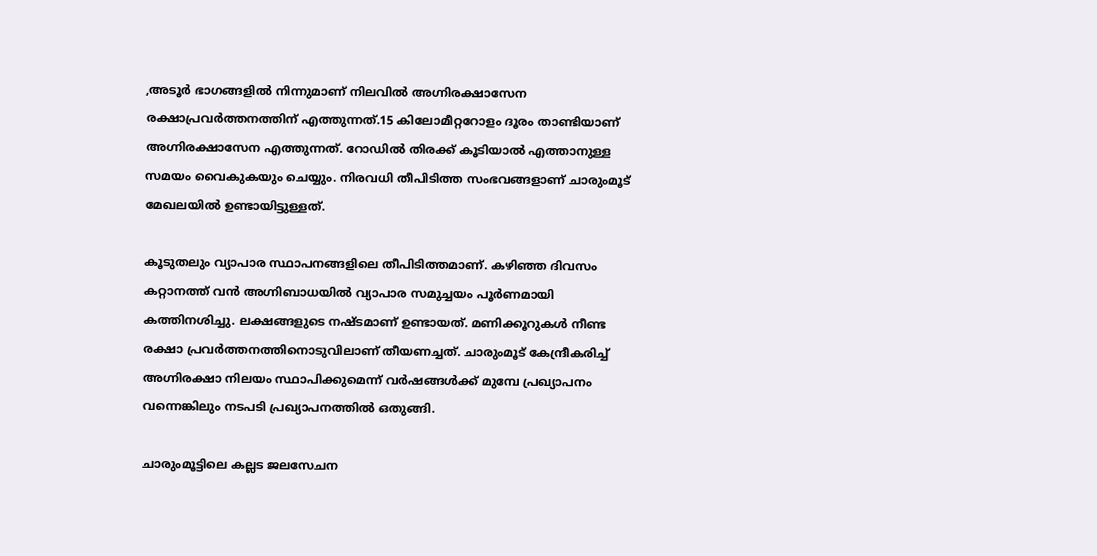,അടൂർ ഭാഗങ്ങളിൽ നിന്നുമാണ് നിലവിൽ അഗ്നിരക്ഷാസേന രക്ഷാപ്രവർത്തനത്തിന് എത്തുന്നത്.15 കിലോമീറ്ററോളം ദൂരം താണ്ടിയാണ് അഗ്നിരക്ഷാസേന എത്തുന്നത്. റോഡിൽ തിരക്ക് കൂടിയാൽ എത്താനുള്ള സമയം വൈകുകയും ചെയ്യും. നിരവധി തീപിടിത്ത സംഭവങ്ങളാണ് ചാരുംമൂട് മേഖലയിൽ ഉണ്ടായിട്ടുള്ളത്.

കൂടുതലും വ്യാപാര സ്ഥാപനങ്ങളിലെ തീപിടിത്തമാണ്. കഴിഞ്ഞ ദിവസം കറ്റാനത്ത് വൻ അഗ്നിബാധയിൽ വ്യാപാര സമുച്ചയം പൂർണമായി കത്തിനശിച്ചു. ലക്ഷങ്ങളുടെ നഷ്ടമാണ് ഉണ്ടായത്. മണിക്കൂറുകൾ നീണ്ട രക്ഷാ പ്രവർത്തനത്തിനൊടുവിലാണ് തീയണച്ചത്. ചാരുംമൂട് കേന്ദ്രീകരിച്ച് അഗ്നിരക്ഷാ നിലയം സ്ഥാപിക്കുമെന്ന് വർഷങ്ങൾക്ക് മുമ്പേ പ്രഖ്യാപനം വന്നെങ്കിലും നടപടി പ്രഖ്യാപനത്തിൽ ഒതുങ്ങി.

ചാരുംമൂട്ടിലെ കല്ലട ജലസേചന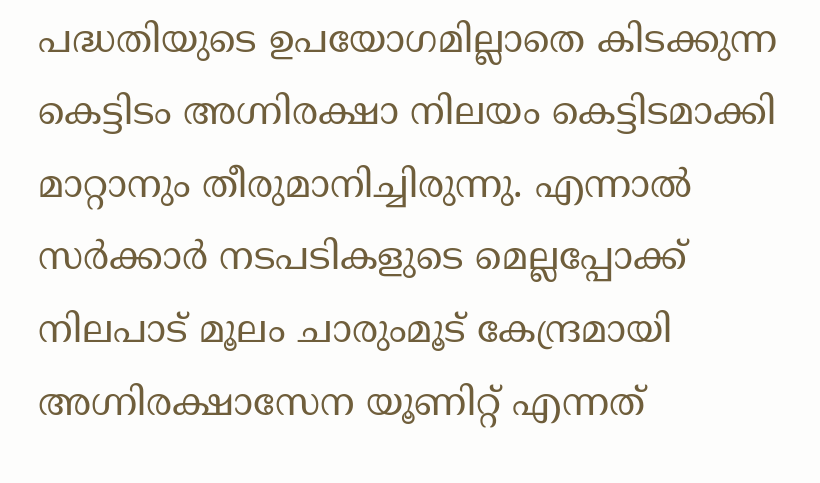പദ്ധതിയുടെ ഉപയോഗമില്ലാതെ കിടക്കുന്ന കെട്ടിടം അഗ്നിരക്ഷാ നിലയം കെട്ടിടമാക്കി മാറ്റാനും തീരുമാനിച്ചിരുന്നു. എന്നാൽ സർക്കാർ നടപടികളുടെ മെല്ലപ്പോക്ക് നിലപാട് മൂലം ചാരുംമൂട് കേന്ദ്രമായി അഗ്നിരക്ഷാസേന യൂണിറ്റ് എന്നത്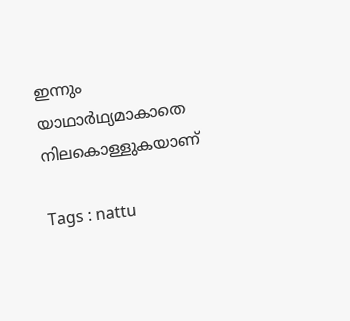ഇന്നും യാഥാർഥ്യമാകാതെ നിലകൊള്ളുകയാണ്

Tags : nattu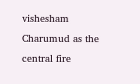vishesham Charumud as the central fire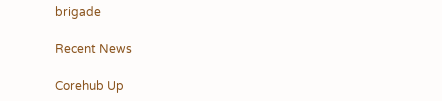brigade

Recent News

Corehub Up